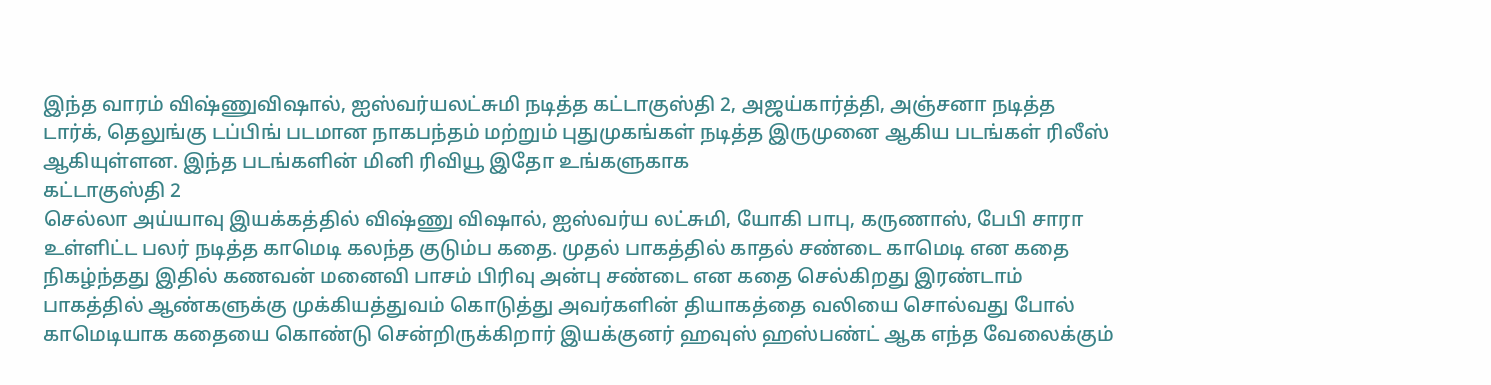இந்த வாரம் விஷ்ணுவிஷால், ஐஸ்வர்யலட்சுமி நடித்த கட்டாகுஸ்தி 2, அஜய்கார்த்தி, அஞ்சனா நடித்த டார்க், தெலுங்கு டப்பிங் படமான நாகபந்தம் மற்றும் புதுமுகங்கள் நடித்த இருமுனை ஆகிய படங்கள் ரிலீஸ் ஆகியுள்ளன. இந்த படங்களின் மினி ரிவியூ இதோ உங்களுகாக
கட்டாகுஸ்தி 2
செல்லா அய்யாவு இயக்கத்தில் விஷ்ணு விஷால், ஐஸ்வர்ய லட்சுமி, யோகி பாபு, கருணாஸ், பேபி சாரா உள்ளிட்ட பலர் நடித்த காமெடி கலந்த குடும்ப கதை. முதல் பாகத்தில் காதல் சண்டை காமெடி என கதை நிகழ்ந்தது இதில் கணவன் மனைவி பாசம் பிரிவு அன்பு சண்டை என கதை செல்கிறது இரண்டாம் பாகத்தில் ஆண்களுக்கு முக்கியத்துவம் கொடுத்து அவர்களின் தியாகத்தை வலியை சொல்வது போல் காமெடியாக கதையை கொண்டு சென்றிருக்கிறார் இயக்குனர் ஹவுஸ் ஹஸ்பண்ட் ஆக எந்த வேலைக்கும்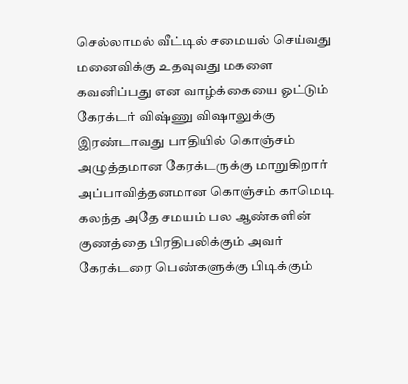செல்லாமல் வீட்டில் சமையல் செய்வது மனைவிக்கு உதவுவது மகளை கவனிப்பது என வாழ்க்கையை ஓட்டும் கேரக்டர் விஷ்ணு விஷாலுக்கு இரண்டாவது பாதியில் கொஞ்சம் அழுத்தமான கேரக்டருக்கு மாறுகிறார் அப்பாவித்தனமான கொஞ்சம் காமெடி கலந்த அதே சமயம் பல ஆண்களின் குணத்தை பிரதிபலிக்கும் அவர் கேரக்டரை பெண்களுக்கு பிடிக்கும்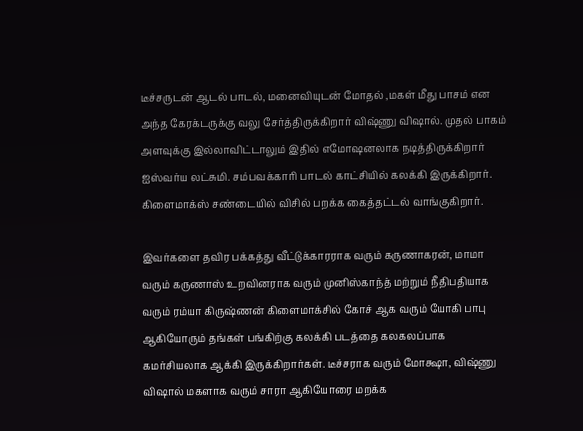டீச்சருடன் ஆடல் பாடல், மனைவியுடன் மோதல் ,மகள் மீது பாசம் என அந்த கேரக்டருக்கு வலு சேர்த்திருக்கிறார் விஷ்ணு விஷால். முதல் பாகம் அளவுக்கு இல்லாவிட்டாலும் இதில் எமோஷனலாக நடித்திருக்கிறார் ஐஸ்வர்ய லட்சுமி. சம்பவக்காரி பாடல் காட்சியில் கலக்கி இருக்கிறார். கிளைமாக்ஸ் சண்டையில் விசில் பறக்க கைத்தட்டல் வாங்குகிறார்.

இவர்களை தவிர பக்கத்து வீட்டுக்காரராக வரும் கருணாகரன், மாமா வரும் கருணாஸ் உறவினராக வரும் முனிஸ்காந்த் மற்றும் நீதிபதியாக வரும் ரம்யா கிருஷ்ணன் கிளைமாக்சில் கோச் ஆக வரும் யோகி பாபு ஆகியோரும் தங்கள் பங்கிற்கு கலக்கி படத்தை கலகலப்பாக கமர்சியலாக ஆக்கி இருக்கிறார்கள். டீச்சராக வரும் மோக்ஷா, விஷ்ணு விஷால் மகளாக வரும் சாரா ஆகியோரை மறக்க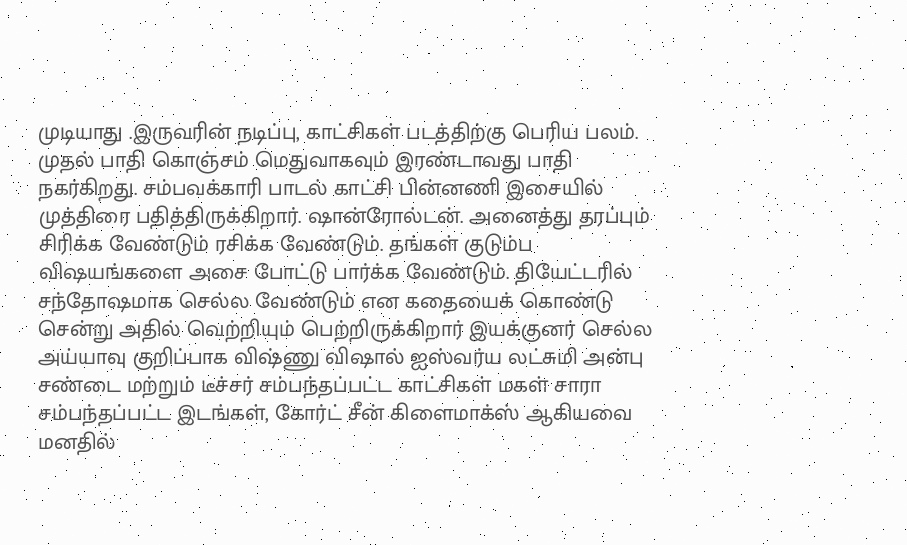முடியாது .இருவரின் நடிப்பு, காட்சிகள் படத்திற்கு பெரிய பலம்.
முதல் பாதி கொஞ்சம் மெதுவாகவும் இரண்டாவது பாதி நகர்கிறது. சம்பவக்காரி பாடல் காட்சி பின்னணி இசையில் முத்திரை பதித்திருக்கிறார். ஷான்ரோல்டன். அனைத்து தரப்பும் சிரிக்க வேண்டும் ரசிக்க வேண்டும். தங்கள் குடும்ப விஷயங்களை அசை போட்டு பார்க்க வேண்டும். தியேட்டரில்
சந்தோஷமாக செல்ல வேண்டும் என கதையைக் கொண்டு சென்று அதில் வெற்றியும் பெற்றிருக்கிறார் இயக்குனர் செல்ல அய்யாவு குறிப்பாக விஷ்ணு விஷால் ஐஸ்வர்ய லட்சுமி அன்பு சண்டை மற்றும் டீச்சர் சம்பந்தப்பட்ட காட்சிகள் மகள் சாரா சம்பந்தப்பட்ட இடங்கள், கோர்ட் சீன் கிளைமாக்ஸ் ஆகியவை மனதில்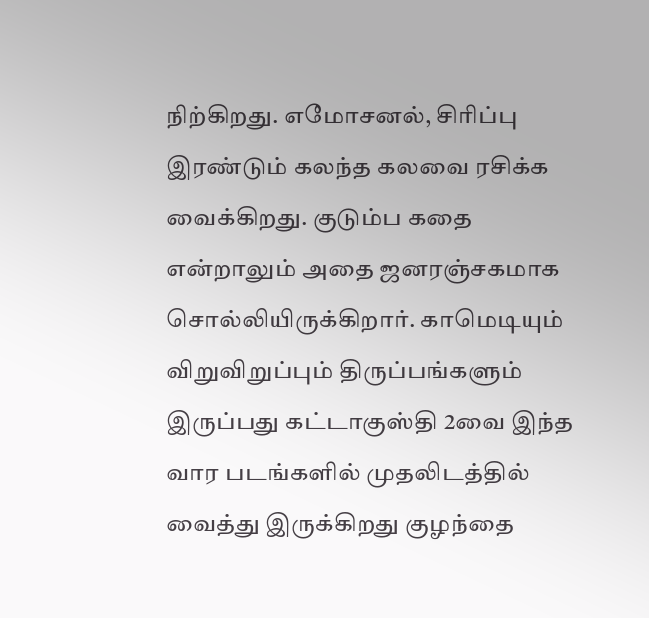நிற்கிறது. எமோசனல், சிரிப்பு இரண்டும் கலந்த கலவை ரசிக்க வைக்கிறது. குடும்ப கதை என்றாலும் அதை ஜனரஞ்சகமாக சொல்லியிருக்கிறார். காமெடியும் விறுவிறுப்பும் திருப்பங்களும் இருப்பது கட்டாகுஸ்தி 2வை இந்த வார படங்களில் முதலிடத்தில் வைத்து இருக்கிறது குழந்தை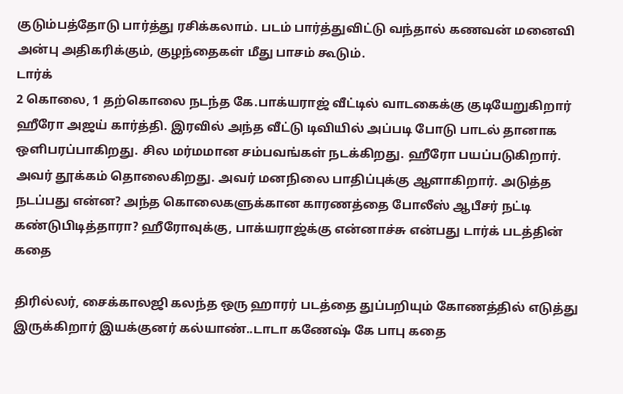குடும்பத்தோடு பார்த்து ரசிக்கலாம். படம் பார்த்துவிட்டு வந்தால் கணவன் மனைவி அன்பு அதிகரிக்கும், குழந்தைகள் மீது பாசம் கூடும்.
டார்க்
2 கொலை, 1 தற்கொலை நடந்த கே.பாக்யராஜ் வீட்டில் வாடகைக்கு குடியேறுகிறார் ஹீரோ அஜய் கார்த்தி. இரவில் அந்த வீட்டு டிவியில் அப்படி போடு பாடல் தானாக ஒளிபரப்பாகிறது. சில மர்மமான சம்பவங்கள் நடக்கிறது. ஹீரோ பயப்படுகிறார். அவர் தூக்கம் தொலைகிறது. அவர் மனநிலை பாதிப்புக்கு ஆளாகிறார். அடுத்த நடப்பது என்ன? அந்த கொலைகளுக்கான காரணத்தை போலீஸ் ஆபீசர் நட்டி கண்டுபிடித்தாரா? ஹீரோவுக்கு, பாக்யராஜ்க்கு என்னாச்சு என்பது டார்க் படத்தின் கதை

திரில்லர், சைக்காலஜி கலந்த ஒரு ஹாரர் படத்தை துப்பறியும் கோணத்தில் எடுத்து இருக்கிறார் இயக்குனர் கல்யாண்..டாடா கணேஷ் கே பாபு கதை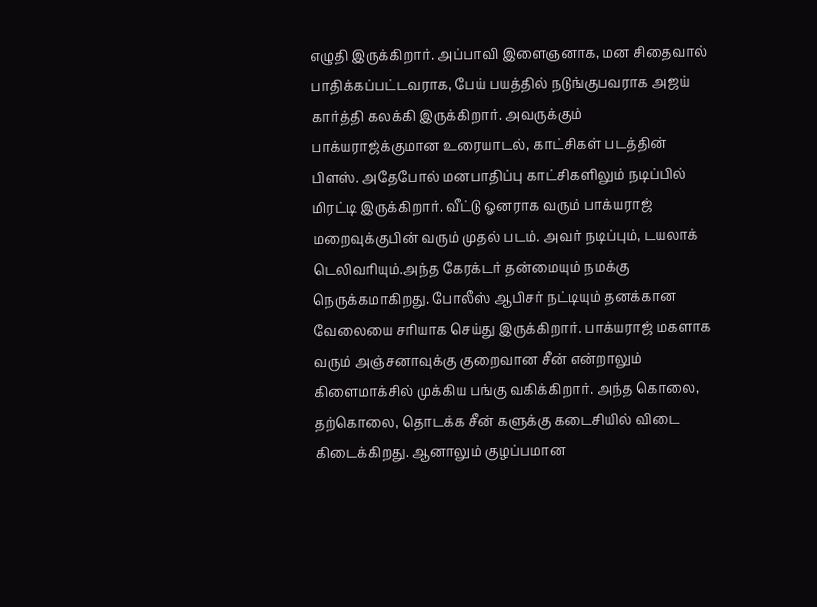எழுதி இருக்கிறார். அப்பாவி இளைஞனாக, மன சிதைவால் பாதிக்கப்பட்டவராக, பேய் பயத்தில் நடுங்குபவராக அஜய் கார்த்தி கலக்கி இருக்கிறார். அவருக்கும் பாக்யராஜ்க்குமான உரையாடல், காட்சிகள் படத்தின் பிளஸ். அதேபோல் மனபாதிப்பு காட்சிகளிலும் நடிப்பில் மிரட்டி இருக்கிறார். வீட்டு ஓனராக வரும் பாக்யராஜ் மறைவுக்குபின் வரும் முதல் படம். அவர் நடிப்பும், டயலாக் டெலிவரியும்.அந்த கேரக்டர் தன்மையும் நமக்கு நெருக்கமாகிறது. போலீஸ் ஆபிசர் நட்டியும் தனக்கான வேலையை சரியாக செய்து இருக்கிறார். பாக்யராஜ் மகளாக வரும் அஞ்சனாவுக்கு குறைவான சீன் என்றாலும் கிளைமாக்சில் முக்கிய பங்கு வகிக்கிறார். அந்த கொலை, தற்கொலை, தொடக்க சீன் களுக்கு கடைசியில் விடை கிடைக்கிறது. ஆனாலும் குழப்பமான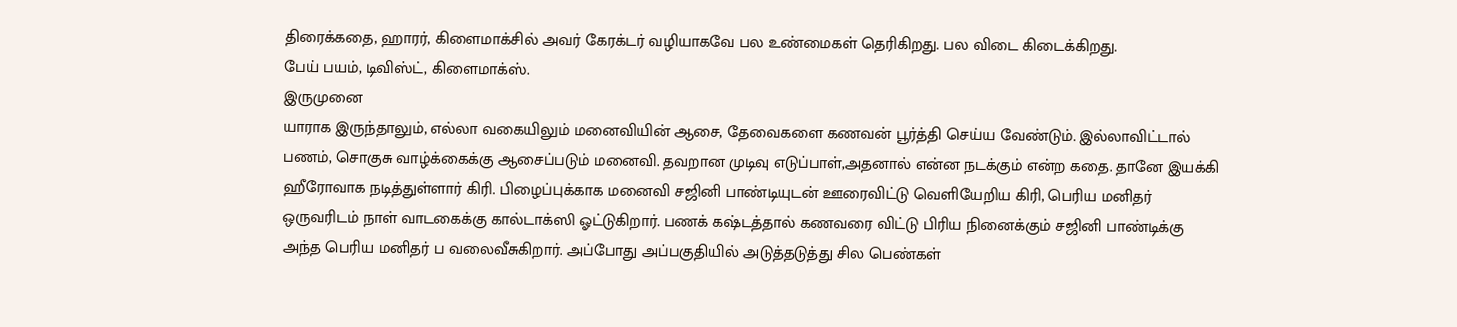திரைக்கதை, ஹாரர், கிளைமாக்சில் அவர் கேரக்டர் வழியாகவே பல உண்மைகள் தெரிகிறது. பல விடை கிடைக்கிறது.
பேய் பயம், டிவிஸ்ட், கிளைமாக்ஸ்.
இருமுனை
யாராக இருந்தாலும், எல்லா வகையிலும் மனைவியின் ஆசை, தேவைகளை கணவன் பூர்த்தி செய்ய வேண்டும். இல்லாவிட்டால் பணம், சொகுசு வாழ்க்கைக்கு ஆசைப்படும் மனைவி. தவறான முடிவு எடுப்பாள்,அதனால் என்ன நடக்கும் என்ற கதை. தானே இயக்கி ஹீரோவாக நடித்துள்ளார் கிரி. பிழைப்புக்காக மனைவி சஜினி பாண்டியுடன் ஊரைவிட்டு வெளியேறிய கிரி, பெரிய மனிதர் ஒருவரிடம் நாள் வாடகைக்கு கால்டாக்ஸி ஓட்டுகிறார். பணக் கஷ்டத்தால் கணவரை விட்டு பிரிய நினைக்கும் சஜினி பாண்டிக்கு அந்த பெரிய மனிதர் ப வலைவீசுகிறார். அப்போது அப்பகுதியில் அடுத்தடுத்து சில பெண்கள்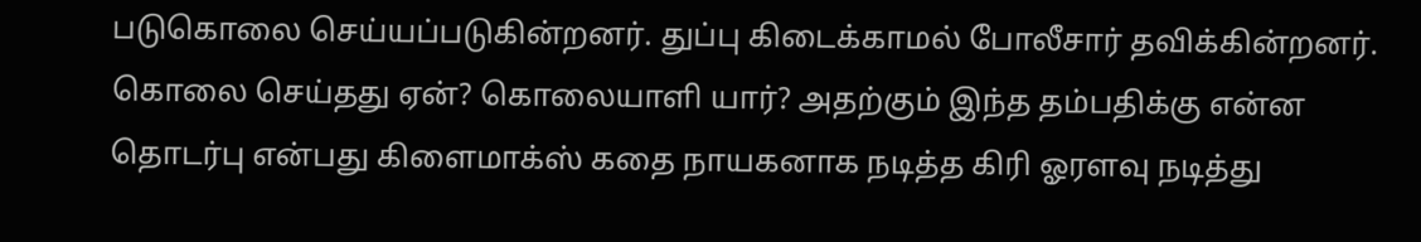படுகொலை செய்யப்படுகின்றனர். துப்பு கிடைக்காமல் போலீசார் தவிக்கின்றனர். கொலை செய்தது ஏன்? கொலையாளி யார்? அதற்கும் இந்த தம்பதிக்கு என்ன தொடர்பு என்பது கிளைமாக்ஸ் கதை நாயகனாக நடித்த கிரி ஓரளவு நடித்து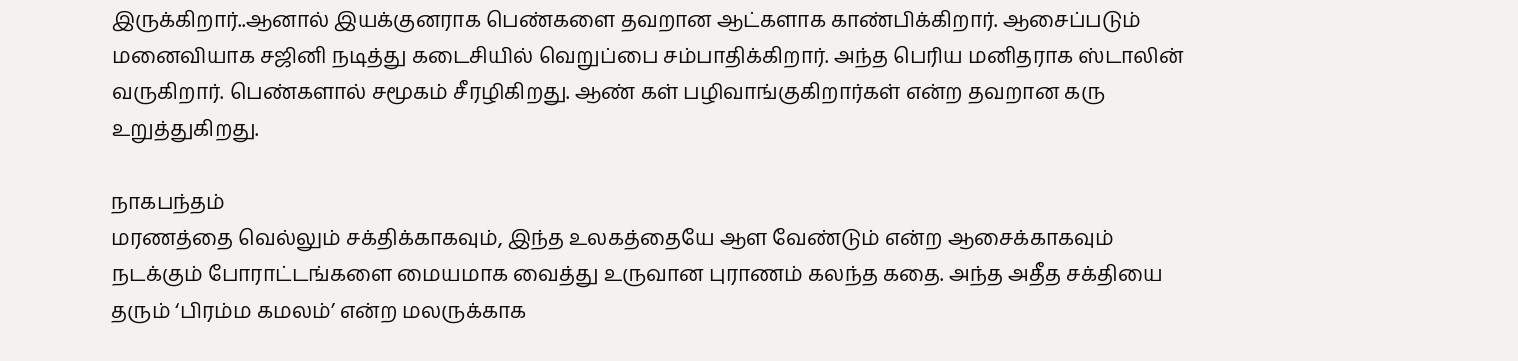இருக்கிறார்..ஆனால் இயக்குனராக பெண்களை தவறான ஆட்களாக காண்பிக்கிறார். ஆசைப்படும் மனைவியாக சஜினி நடித்து கடைசியில் வெறுப்பை சம்பாதிக்கிறார். அந்த பெரிய மனிதராக ஸ்டாலின் வருகிறார். பெண்களால் சமூகம் சீரழிகிறது. ஆண் கள் பழிவாங்குகிறார்கள் என்ற தவறான கரு உறுத்துகிறது.

நாகபந்தம்
மரணத்தை வெல்லும் சக்திக்காகவும், இந்த உலகத்தையே ஆள வேண்டும் என்ற ஆசைக்காகவும் நடக்கும் போராட்டங்களை மையமாக வைத்து உருவான புராணம் கலந்த கதை. அந்த அதீத சக்தியை தரும் ‘பிரம்ம கமலம்’ என்ற மலருக்காக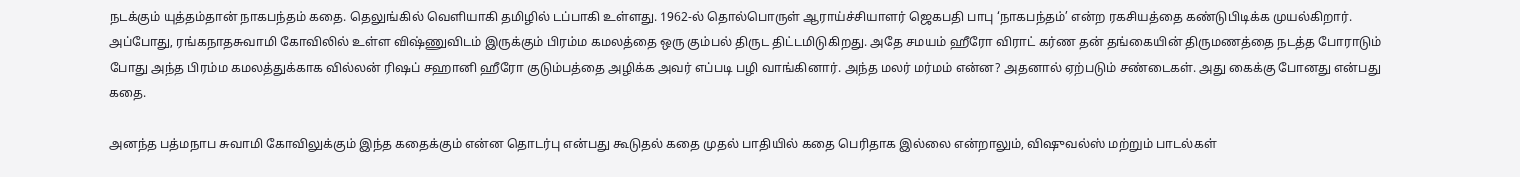நடக்கும் யுத்தம்தான் நாகபந்தம் கதை. தெலுங்கில் வெளியாகி தமிழில் டப்பாகி உள்ளது. 1962-ல் தொல்பொருள் ஆராய்ச்சியாளர் ஜெகபதி பாபு ‘நாகபந்தம்’ என்ற ரகசியத்தை கண்டுபிடிக்க முயல்கிறார். அப்போது, ரங்கநாதசுவாமி கோவிலில் உள்ள விஷ்ணுவிடம் இருக்கும் பிரம்ம கமலத்தை ஒரு கும்பல் திருட திட்டமிடுகிறது. அதே சமயம் ஹீரோ விராட் கர்ண தன் தங்கையின் திருமணத்தை நடத்த போராடும் போது அந்த பிரம்ம கமலத்துக்காக வில்லன் ரிஷப் சஹானி ஹீரோ குடும்பத்தை அழிக்க அவர் எப்படி பழி வாங்கினார். அந்த மலர் மர்மம் என்ன? அதனால் ஏற்படும் சண்டைகள். அது கைக்கு போனது என்பது கதை.

அனந்த பத்மநாப சுவாமி கோவிலுக்கும் இந்த கதைக்கும் என்ன தொடர்பு என்பது கூடுதல் கதை முதல் பாதியில் கதை பெரிதாக இல்லை என்றாலும், விஷுவல்ஸ் மற்றும் பாடல்கள்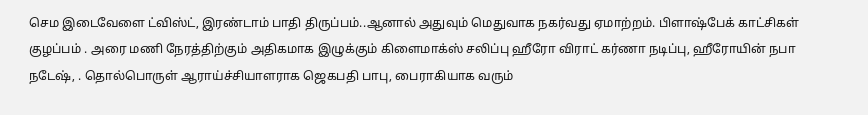செம இடைவேளை ட்விஸ்ட், இரண்டாம் பாதி திருப்பம்..ஆனால் அதுவும் மெதுவாக நகர்வது ஏமாற்றம். பிளாஷ்பேக் காட்சிகள் குழப்பம் . அரை மணி நேரத்திற்கும் அதிகமாக இழுக்கும் கிளைமாக்ஸ் சலிப்பு ஹீரோ விராட் கர்ணா நடிப்பு, ஹீரோயின் நபா நடேஷ், . தொல்பொருள் ஆராய்ச்சியாளராக ஜெகபதி பாபு, பைராகியாக வரும்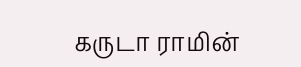கருடா ராமின்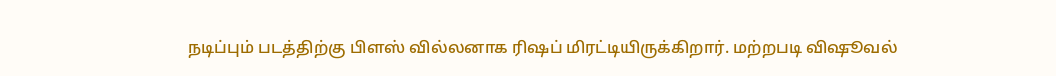நடிப்பும் படத்திற்கு பிளஸ் வில்லனாக ரிஷப் மிரட்டியிருக்கிறார். மற்றபடி விஷூவல்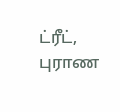ட்ரீட், புராண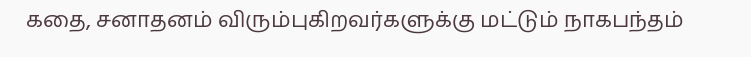கதை, சனாதனம் விரும்புகிறவர்களுக்கு மட்டும் நாகபந்தம்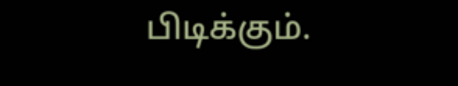பிடிக்கும்.